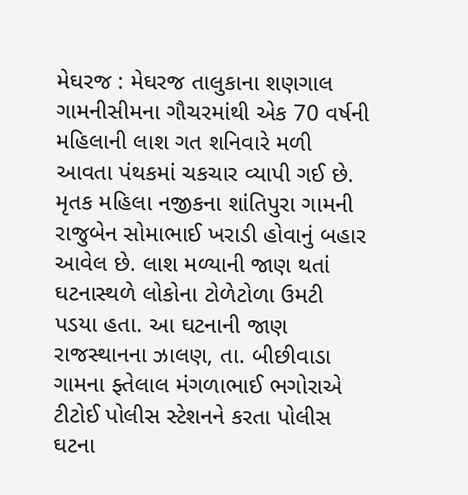મેઘરજ : મેઘરજ તાલુકાના શણગાલ ગામનીસીમના ગૌચરમાંથી એક 70 વર્ષની મહિલાની લાશ ગત શનિવારે મળી આવતા પંથકમાં ચકચાર વ્યાપી ગઈ છે. મૃતક મહિલા નજીકના શાંતિપુરા ગામની રાજુબેન સોમાભાઈ ખરાડી હોવાનું બહાર આવેલ છે. લાશ મળ્યાની જાણ થતાં ઘટનાસ્થળે લોકોના ટોળેટોળા ઉમટી પડયા હતા. આ ઘટનાની જાણ રાજસ્થાનના ઝાલણ, તા. બીછીવાડા ગામના ફ્તેલાલ મંગળાભાઈ ભગોરાએ ટીટોઈ પોલીસ સ્ટેશનને કરતા પોલીસ ઘટના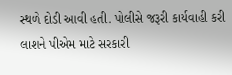સ્થળે દોડી આવી હતી. પોલીસે જરૂરી કાર્યવાહી કરી લાશને પીએમ માટે સરકારી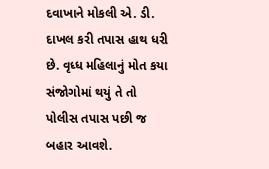દવાખાને મોકલી એ. ડી. દાખલ કરી તપાસ હાથ ધરી છે. વૃધ્ધ મહિલાનું મોત કયા સંજોગોમાં થયું તે તો પોલીસ તપાસ પછી જ બહાર આવશે.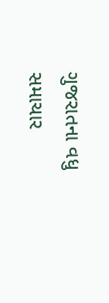ગુજરાતના વધુ સમાચાર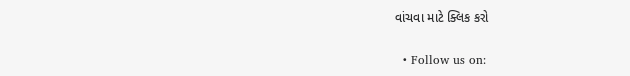વાંચવા માટે ક્લિક કરો


  • Follow us on: